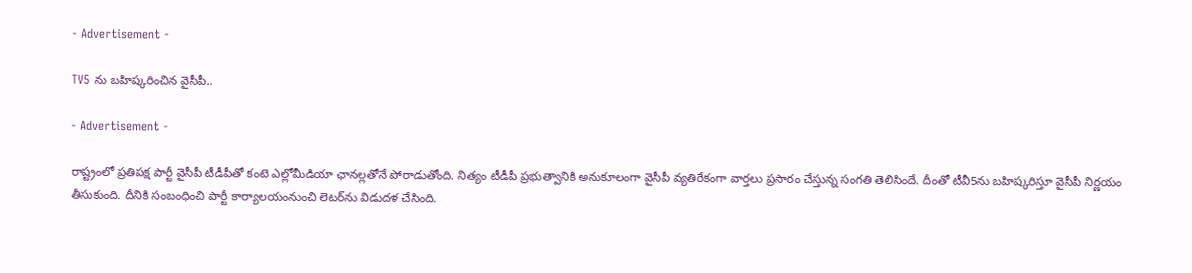- Advertisement -

TV5 ను బ‌హిష్క‌రించిన వైసీపీ..

- Advertisement -

రాష్ట్రంలో ప్ర‌తిప‌క్ష పార్టీ వైసీపీ టీడీపీతో కంటె ఎల్లోమీడియా ఛాన‌ల్ల‌తోనే పోరాడుతోంది. నిత్యం టీడీపీ ప్ర‌భుత్వానికి అనుకూలంగా వైసీపీ వ్య‌తిరేకంగా వార్త‌లు ప్ర‌సారం చేస్తున్న సంగ‌తి తెలిసిందే. దీంతో టీవీ5ను బ‌హిష్క‌రిస్తూ వైసీపీ నిర్ణ‌యం తీసుకుంది. దీనికి సంబంధించి పార్టీ కార్యాల‌యంనుంచి లెట‌ర్‌ను విడుద‌ళ చేసింది.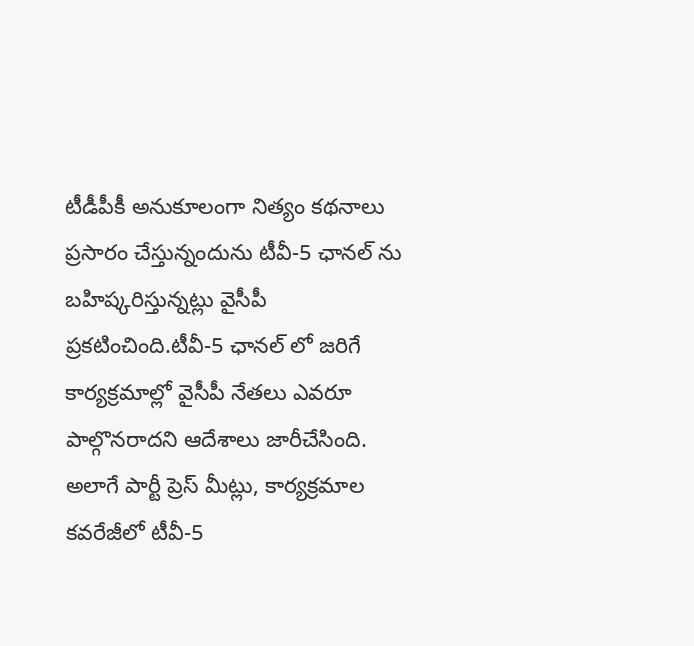టీడీపీకీ అనుకూలంగా నిత్యం క‌థ‌నాలు ప్ర‌సారం చేస్తున్నందును టీవీ-5 ఛానల్ ను బహిష్కరిస్తున్నట్లు వైసీపీ ప్రకటించింది.టీవీ-5 ఛానల్ లో జరిగే కార్యక్రమాల్లో వైసీపీ నేతలు ఎవరూ పాల్గొనరాదని ఆదేశాలు జారీచేసింది. అలాగే పార్టీ ప్రెస్ మీట్లు, కార్యక్రమాల కవరేజీలో టీవీ-5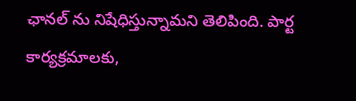ఛానల్ ను నిషేధిస్తున్నామని తెలిపింది. పార్ట కార్య‌క్ర‌మాల‌కు,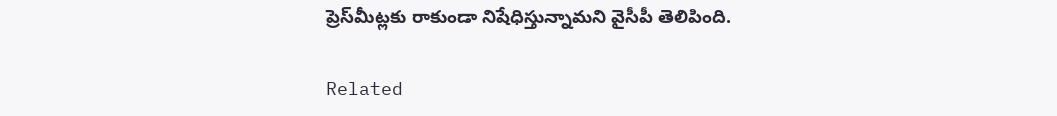ప్రెస్‌మీట్ల‌కు రాకుండా నిషేధిస్తున్నామ‌ని వైసీపీ తెలిపింది.

Related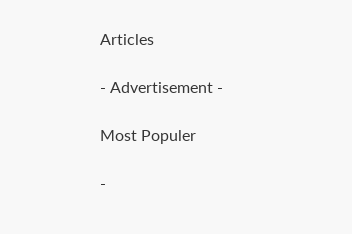Articles

- Advertisement -

Most Populer

-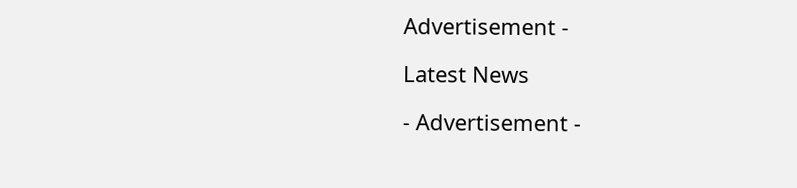Advertisement -

Latest News

- Advertisement -